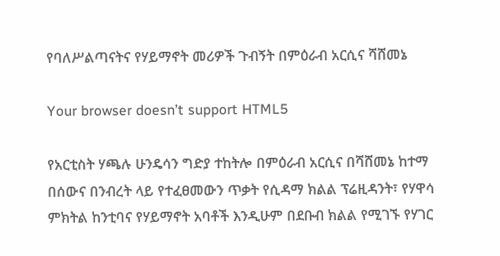የባለሥልጣናትና የሃይማኖት መሪዎች ጉብኝት በምዕራብ አርሲና ሻሸመኔ

Your browser doesn’t support HTML5

የአርቲስት ሃጫሉ ሁንዴሳን ግድያ ተከትሎ በምዕራብ አርሲና በሻሸመኔ ከተማ በሰውና በንብረት ላይ የተፈፀመውን ጥቃት የሲዳማ ክልል ፕሬዚዳንት፣ የሃዋሳ ምክትል ከንቲባና የሃይማኖት አባቶች እንዲሁም በደቡብ ክልል የሚገኙ የሃገር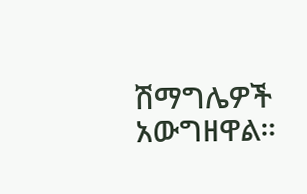ሽማግሌዎች አውግዘዋል።